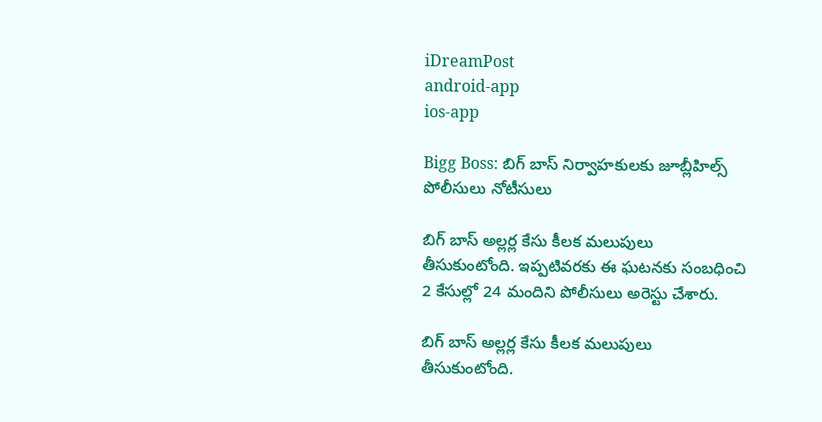iDreamPost
android-app
ios-app

Bigg Boss: బిగ్ బాస్ నిర్వాహకులకు జూబ్లీహిల్స్ పోలీసులు నోటీసులు

బిగ్ బాస్ అల్లర్ల కేసు కీలక మలుపులు తీసుకుంటోంది. ఇప్పటివరకు ఈ ఘటనకు సంబధించి 2 కేసుల్లో 24 మందిని పోలీసులు అరెస్టు చేశారు.

బిగ్ బాస్ అల్లర్ల కేసు కీలక మలుపులు తీసుకుంటోంది.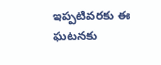ఇప్పటివరకు ఈ ఘటనకు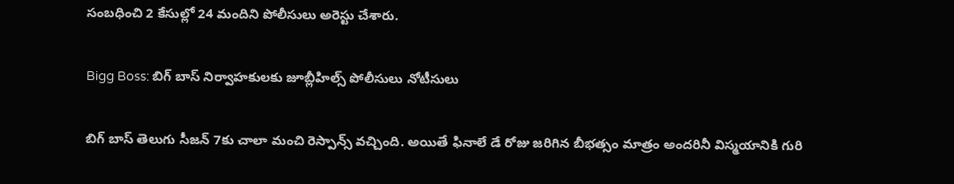సంబధించి 2 కేసుల్లో 24 మందిని పోలీసులు అరెస్టు చేశారు.

Bigg Boss: బిగ్ బాస్ నిర్వాహకులకు జూబ్లీహిల్స్ పోలీసులు నోటీసులు

బిగ్ బాస్ తెలుగు సీజన్ 7కు చాలా మంచి రెస్పాన్స్ వచ్చింది. అయితే ఫినాలే డే రోజు జరిగిన బీభత్సం మాత్రం అందరినీ విస్మయానికి గురి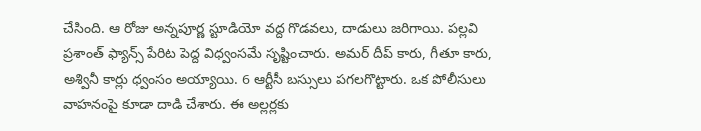చేసింది. ఆ రోజు అన్నపూర్ణ స్టూడియో వద్ద గొడవలు, దాడులు జరిగాయి. పల్లవి ప్రశాంత్ ఫ్యాన్స్ పేరిట పెద్ద విధ్వంసమే సృష్టించారు. అమర్ దీప్ కారు, గీతూ కారు, అశ్వినీ కార్లు ధ్వంసం అయ్యాయి. 6 ఆర్టీసీ బస్సులు పగలగొట్టారు. ఒక పోలీసులు వాహనంపై కూడా దాడి చేశారు. ఈ అల్లర్లకు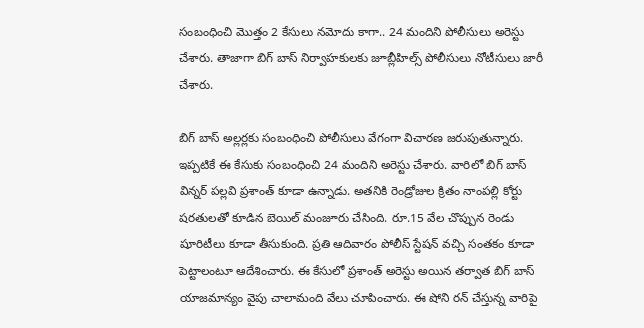సంబంధించి మొత్తం 2 కేసులు నమోదు కాగా.. 24 మందిని పోలీసులు అరెస్టు చేశారు. తాజాగా బిగ్ బాస్ నిర్వాహకులకు జూబ్లీహిల్స్ పోలీసులు నోటీసులు జారీ చేశారు.

బిగ్ బాస్ అల్లర్లకు సంబంధించి పోలీసులు వేగంగా విచారణ జరుపుతున్నారు. ఇప్పటికే ఈ కేసుకు సంబంధించి 24 మందిని అరెస్టు చేశారు. వారిలో బిగ్ బాస్ విన్నర్ పల్లవి ప్రశాంత్ కూడా ఉన్నాడు. అతనికి రెండ్రోజుల క్రితం నాంపల్లి కోర్టు షరతులతో కూడిన బెయిల్ మంజూరు చేసింది. రూ.15 వేల చొప్పున రెండు షూరిటీలు కూడా తీసుకుంది. ప్రతి ఆదివారం పోలీస్ స్టేషన్ వచ్చి సంతకం కూడా పెట్టాలంటూ ఆదేశించారు. ఈ కేసులో ప్రశాంత్ అరెస్టు అయిన తర్వాత బిగ్ బాస్ యాజమాన్యం వైపు చాలామంది వేలు చూపించారు. ఈ షోని రన్ చేస్తున్న వారిపై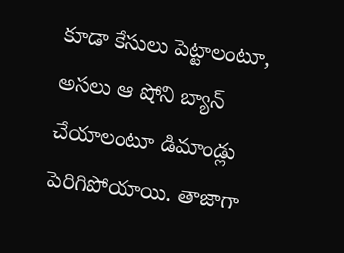కూడా కేసులు పెట్టాలంటూ, అసలు ఆ షోని బ్యాన్ చేయాలంటూ డిమాండ్లు పెరిగిపోయాయి. తాజాగా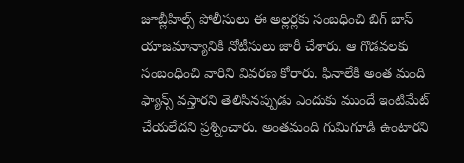జూబ్లీహిల్స్ పోలీసులు ఈ అల్లర్లకు సంబధించి బిగ్ బాస్ యాజమాన్యానికి నోటీసులు జారీ చేశారు. ఆ గొడవలకు సంబంధించి వారిని వివరణ కోరారు. ఫినాలేకి అంత మంది ఫ్యాన్స్ వస్తారని తెలిసినప్పుడు ఎందుకు ముందే ఇంటిమేట్ చేయలేదని ప్రశ్నించారు. అంతమంది గుమిగూడి ఉంటారని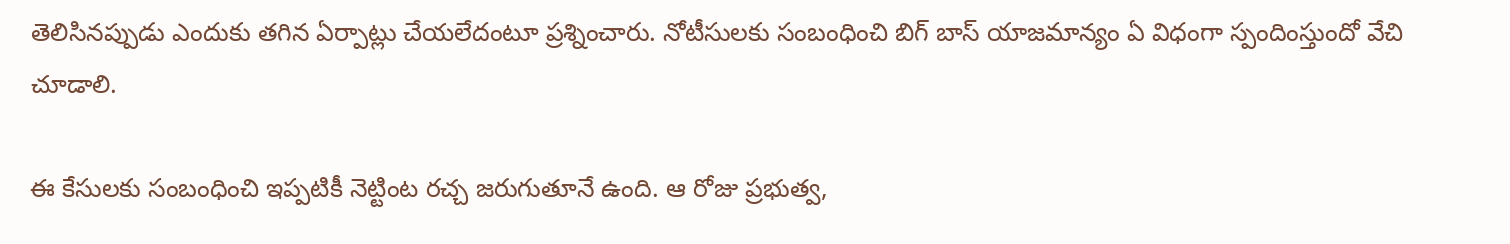తెలిసినప్పుడు ఎందుకు తగిన ఏర్పాట్లు చేయలేదంటూ ప్రశ్నించారు. నోటీసులకు సంబంధించి బిగ్ బాస్ యాజమాన్యం ఏ విధంగా స్పందింస్తుందో వేచి చూడాలి.

ఈ కేసులకు సంబంధించి ఇప్పటికీ నెట్టింట రచ్చ జరుగుతూనే ఉంది. ఆ రోజు ప్రభుత్వ,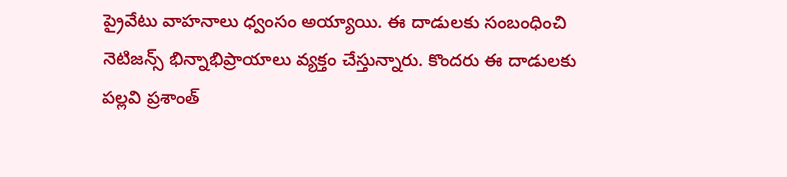ప్రైవేటు వాహనాలు ధ్వంసం అయ్యాయి. ఈ దాడులకు సంబంధించి నెటిజన్స్ భిన్నాభిప్రాయాలు వ్యక్తం చేస్తున్నారు. కొందరు ఈ దాడులకు పల్లవి ప్రశాంత్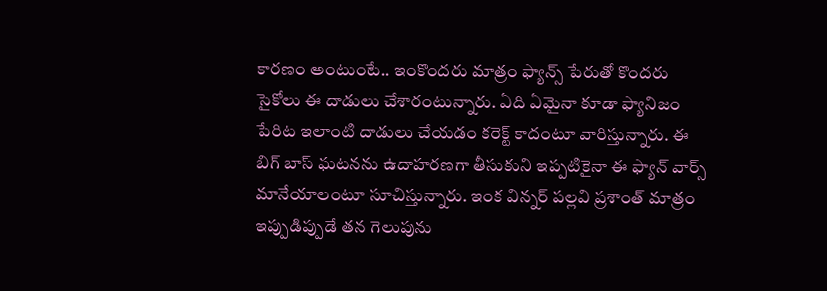కారణం అంటుంటే.. ఇంకొందరు మాత్రం ఫ్యాన్స్ పేరుతో కొందరు సైకోలు ఈ దాడులు చేశారంటున్నారు. ఏది ఏమైనా కూడా ఫ్యానిజం పేరిట ఇలాంటి దాడులు చేయడం కరెక్ట్ కాదంటూ వారిస్తున్నారు. ఈ బిగ్ బాస్ ఘటనను ఉదాహరణగా తీసుకుని ఇప్పటికైనా ఈ ఫ్యాన్ వార్స్ మానేయాలంటూ సూచిస్తున్నారు. ఇంక విన్నర్ పల్లవి ప్రశాంత్ మాత్రం ఇప్పుడిప్పుడే తన గెలుపును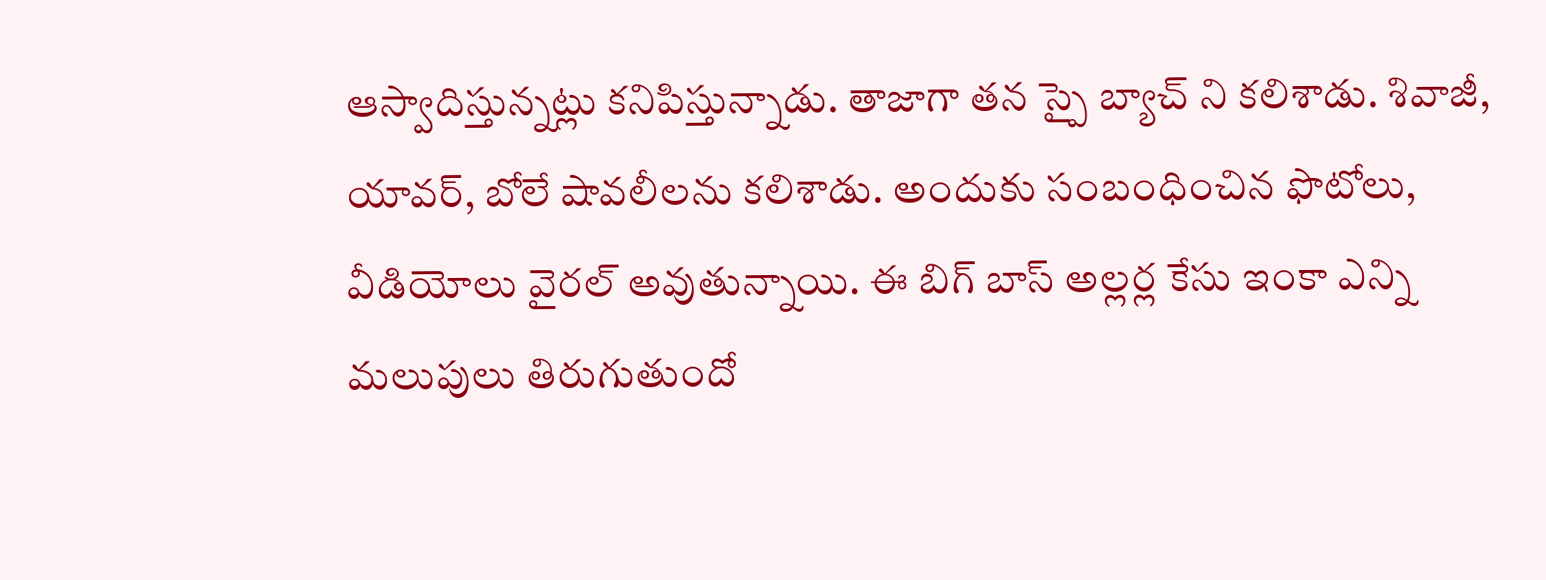ఆస్వాదిస్తున్నట్లు కనిపిస్తున్నాడు. తాజాగా తన స్పై బ్యాచ్ ని కలిశాడు. శివాజీ, యావర్, బోలే షావలీలను కలిశాడు. అందుకు సంబంధించిన ఫొటోలు, వీడియోలు వైరల్ అవుతున్నాయి. ఈ బిగ్ బాస్ అల్లర్ల కేసు ఇంకా ఎన్ని మలుపులు తిరుగుతుందో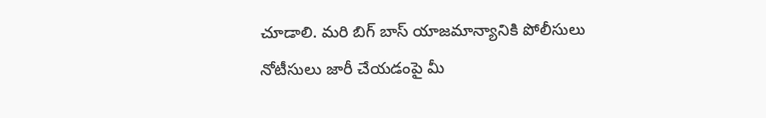చూడాలి. మరి బిగ్ బాస్ యాజమాన్యానికి పోలీసులు నోటీసులు జారీ చేయడంపై మీ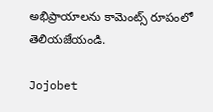అభిప్రాయాలను కామెంట్స్ రూపంలో తెలియజేయండి.

Jojobet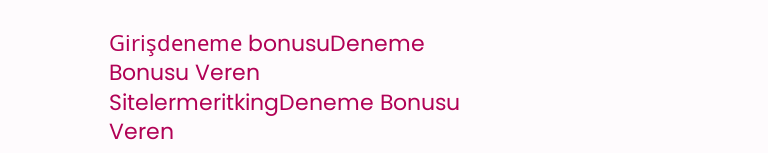Girişdeneme bonusuDeneme Bonusu Veren SitelermeritkingDeneme Bonusu Veren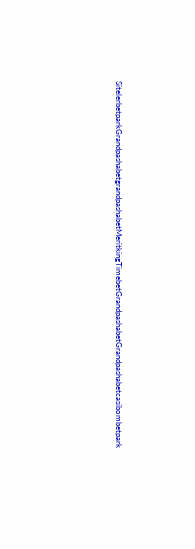SitelerbetparkGrandpashabetgrandpashabetMeritkingTimebetGrandpashabetGrandpashabetcasibombetpark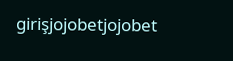girişjojobetjojobet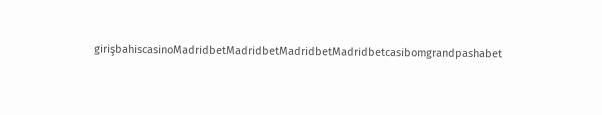girişbahiscasinoMadridbetMadridbetMadridbetMadridbetcasibomgrandpashabet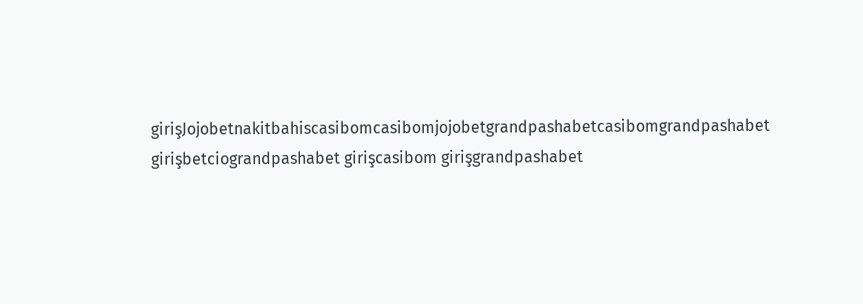girişJojobetnakitbahiscasibomcasibomjojobetgrandpashabetcasibomgrandpashabet girişbetciograndpashabet girişcasibom girişgrandpashabet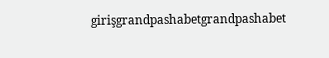girişgrandpashabetgrandpashabet